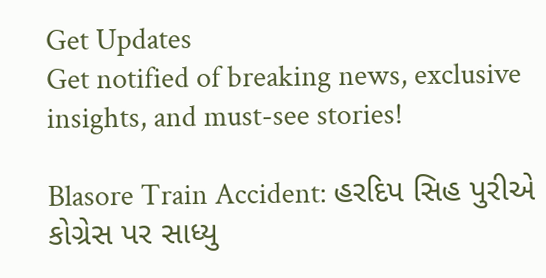Get Updates
Get notified of breaking news, exclusive insights, and must-see stories!

Blasore Train Accident: હરદિપ સિહ પુરીએ કોગ્રેસ પર સાધ્યુ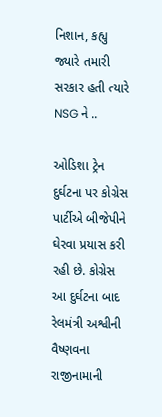નિશાન, કહ્યુ જ્યારે તમારી સરકાર હતી ત્યારે NSG ને ..

ઓડિશા ટ્રેન દુર્ઘટના પર કોગ્રેસ પાર્ટીએ બીજેપીને ઘેરવા પ્રયાસ કરી રહી છે. કોગ્રેસ આ દુર્ઘટના બાદ રેલમંત્રી અશ્વીની વૈષ્ણવના રાજીનામાની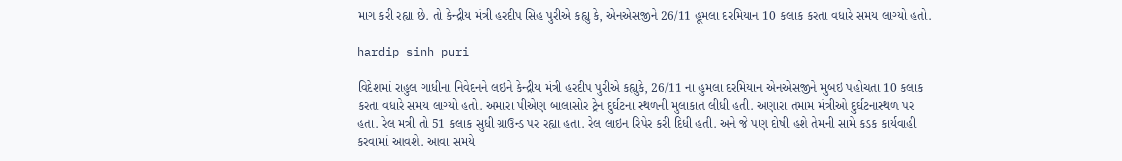માગ કરી રહ્યા છે. તો કેન્દ્રીય મંત્રી હરદીપ સિહ પુરીએ કહ્યુ કે, એનએસજીને 26/11 હૂમલા દરમિયાન 10 કલાક કરતા વધારે સમય લાગ્યો હતો.

hardip sinh puri

વિદેશમાં રાહુલ ગાધીના નિવેદનને લઇને કેન્દ્રીય મંત્રી હરદીપ પુરીએ કહ્યુકે, 26/11 ના હુમલા દરમિયાન એનએસજીને મુબઇ પહોચતા 10 કલાક કરતા વધારે સમય લાગ્યો હતો. અમારા પીએણ બાલાસોર ટ્રેન દુર્ઘટના સ્થળની મુલાકાત લીધી હતી. અણારા તમામ મંત્રીઓ દુર્ઘટનાસ્થળ પર હતા. રેલ મત્રી તો 51 કલાક સુધી ગ્રાઉન્ડ પર રહ્યા હતા. રેલ લાઇન રિપેર કરી દિધી હતી. અને જે પણ દોષી હશે તેમની સામે કડક કાર્યવાહી કરવામાં આવશે. આવા સમયે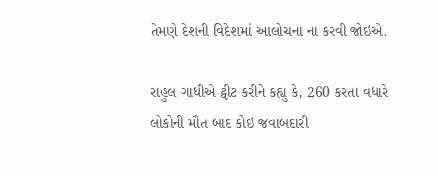તેમણે દેશની વિદેશમાં આલોચના ના કરવી જોઇએ.

રાહુલ ગાધીએ ટ્વીટ કરીને કહ્યુ કે, 260 કરતા વધારે લોકોની મૌત બાદ કોઇ જવાબદારી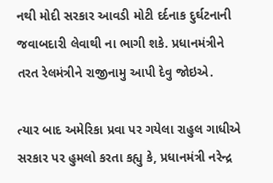નથી મોદી સરકાર આવડી મોટી દર્દનાક દુર્ઘટનાની જવાબદારી લેવાથી ના ભાગી શકે. પ્રધાનમંત્રીને તરત રેલમંત્રીને રાજીનામુ આપી દેવુ જોઇએ.

ત્યાર બાદ અમેરિકા પ્રવા પર ગયેલા રાહુલ ગાધીએ સરકાર પર હુમલો કરતા કહ્યુ કે, પ્રધાનમંત્રી નરેન્દ્ર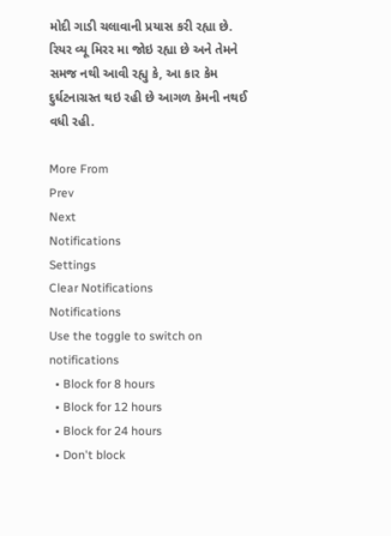મોદી ગાડી ચલાવાની પ્રયાસ કરી રહ્યા છે. રિયર વ્યૂ મિરર મા જોઇ રહ્યા છે અને તેમને સમજ નથી આવી રહ્યુ કે, આ કાર કેમ દુર્ઘટનાગ્રસ્ત થઇ રહી છે આગળ કેમની નથઈ વધી રહી.

More From
Prev
Next
Notifications
Settings
Clear Notifications
Notifications
Use the toggle to switch on notifications
  • Block for 8 hours
  • Block for 12 hours
  • Block for 24 hours
  • Don't block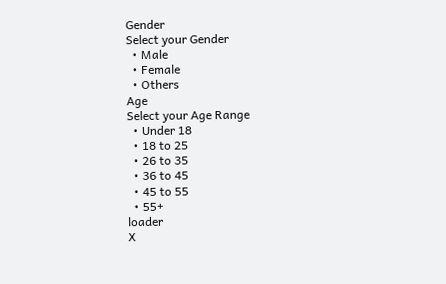Gender
Select your Gender
  • Male
  • Female
  • Others
Age
Select your Age Range
  • Under 18
  • 18 to 25
  • 26 to 35
  • 36 to 45
  • 45 to 55
  • 55+
loader
X